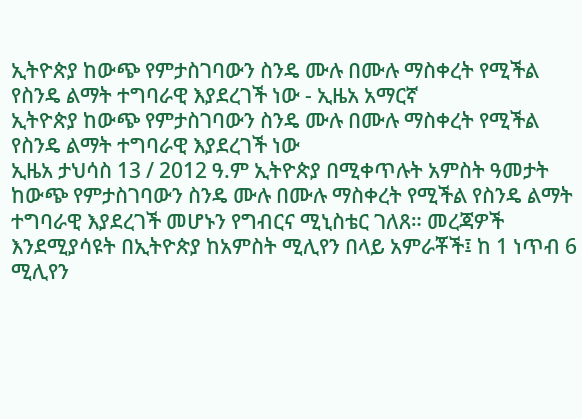ኢትዮጵያ ከውጭ የምታስገባውን ስንዴ ሙሉ በሙሉ ማስቀረት የሚችል የስንዴ ልማት ተግባራዊ እያደረገች ነው - ኢዜአ አማርኛ
ኢትዮጵያ ከውጭ የምታስገባውን ስንዴ ሙሉ በሙሉ ማስቀረት የሚችል የስንዴ ልማት ተግባራዊ እያደረገች ነው
ኢዜአ ታህሳስ 13 / 2012 ዓ.ም ኢትዮጵያ በሚቀጥሉት አምስት ዓመታት ከውጭ የምታስገባውን ስንዴ ሙሉ በሙሉ ማስቀረት የሚችል የስንዴ ልማት ተግባራዊ እያደረገች መሆኑን የግብርና ሚኒስቴር ገለጸ። መረጃዎች እንደሚያሳዩት በኢትዮጵያ ከአምስት ሚሊየን በላይ አምራቾች፤ ከ 1 ነጥብ 6 ሚሊየን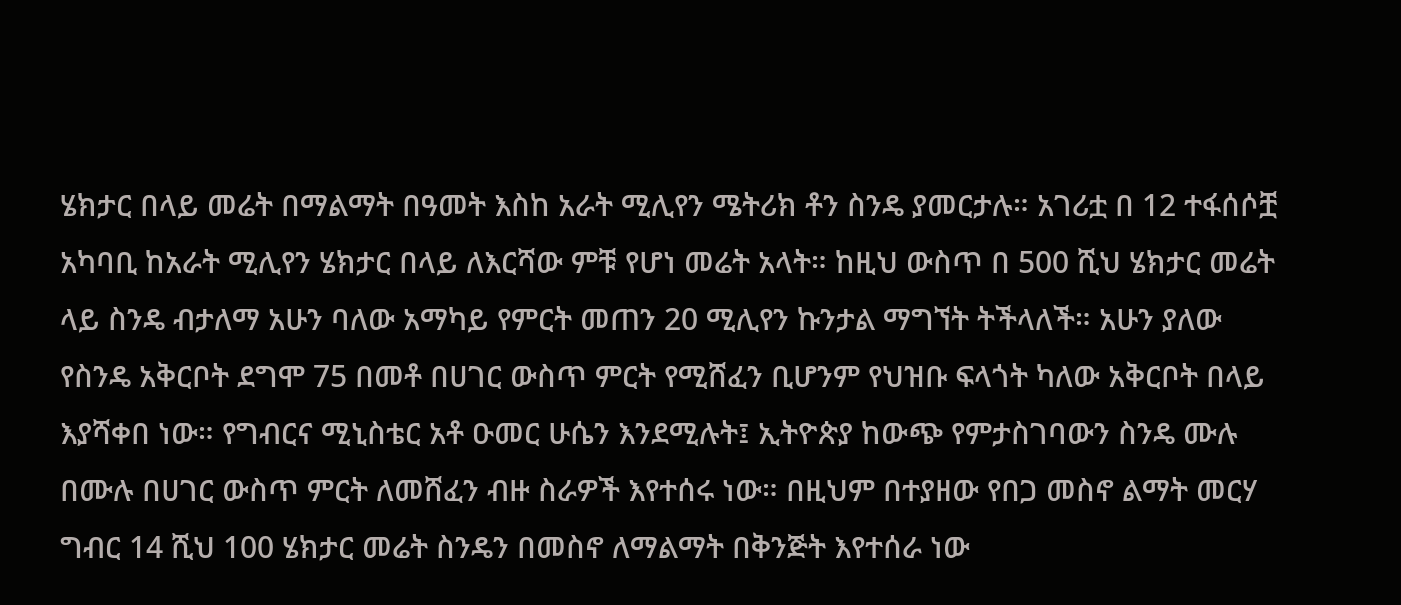ሄክታር በላይ መሬት በማልማት በዓመት እስከ አራት ሚሊየን ሜትሪክ ቶን ስንዴ ያመርታሉ። አገሪቷ በ 12 ተፋሰሶቿ አካባቢ ከአራት ሚሊየን ሄክታር በላይ ለእርሻው ምቹ የሆነ መሬት አላት። ከዚህ ውስጥ በ 500 ሺህ ሄክታር መሬት ላይ ስንዴ ብታለማ አሁን ባለው አማካይ የምርት መጠን 20 ሚሊየን ኩንታል ማግኘት ትችላለች። አሁን ያለው የስንዴ አቅርቦት ደግሞ 75 በመቶ በሀገር ውስጥ ምርት የሚሸፈን ቢሆንም የህዝቡ ፍላጎት ካለው አቅርቦት በላይ እያሻቀበ ነው። የግብርና ሚኒስቴር አቶ ዑመር ሁሴን እንደሚሉት፤ ኢትዮጵያ ከውጭ የምታስገባውን ስንዴ ሙሉ በሙሉ በሀገር ውስጥ ምርት ለመሸፈን ብዙ ስራዎች እየተሰሩ ነው። በዚህም በተያዘው የበጋ መስኖ ልማት መርሃ ግብር 14 ሺህ 100 ሄክታር መሬት ስንዴን በመስኖ ለማልማት በቅንጅት እየተሰራ ነው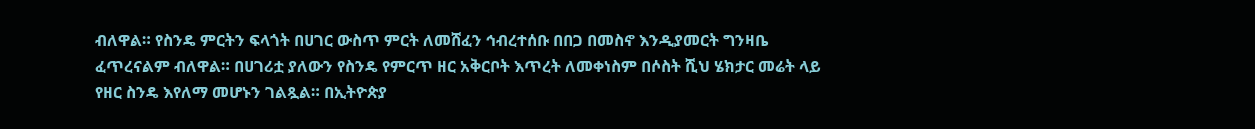ብለዋል። የስንዴ ምርትን ፍላጎት በሀገር ውስጥ ምርት ለመሸፈን ኅብረተሰቡ በበጋ በመስኖ እንዲያመርት ግንዛቤ ፈጥረናልም ብለዋል። በሀገሪቷ ያለውን የስንዴ የምርጥ ዘር አቅርቦት እጥረት ለመቀነስም በሶስት ሺህ ሄክታር መሬት ላይ የዘር ስንዴ እየለማ መሆኑን ገልጿል። በኢትዮጵያ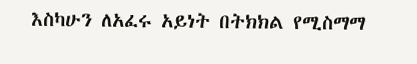እስካሁን ለአፈሩ አይነት በትክክል የሚስማማ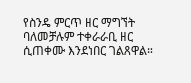የስንዴ ምርጥ ዘር ማግኘት ባለመቻሉም ተቀራራቢ ዘር ሲጠቀሙ እንደነበር ገልጸዋል።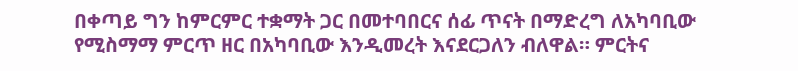በቀጣይ ግን ከምርምር ተቋማት ጋር በመተባበርና ሰፊ ጥናት በማድረግ ለአካባቢው የሚስማማ ምርጥ ዘር በአካባቢው እንዲመረት እናደርጋለን ብለዋል። ምርትና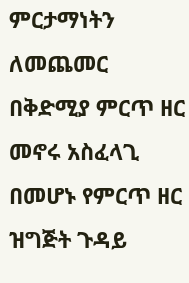ምርታማነትን ለመጨመር በቅድሚያ ምርጥ ዘር መኖሩ አስፈላጊ በመሆኑ የምርጥ ዘር ዝግጅት ጉዳይ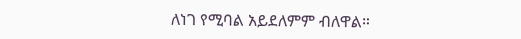ለነገ የሚባል አይደለምም ብለዋል።